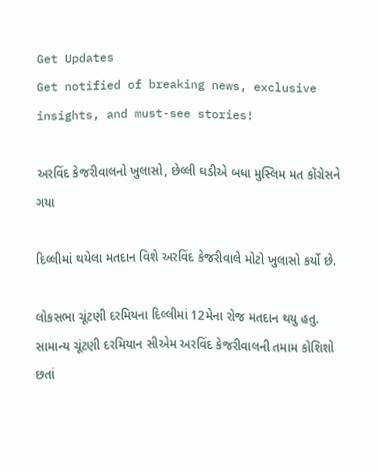Get Updates
Get notified of breaking news, exclusive insights, and must-see stories!

અરવિંદ કેજરીવાલનો ખુલાસો, છેલ્લી ઘડીએ બધા મુસ્લિમ મત કોંગ્રેસને ગયા

દિલ્લીમાં થયેલા મતદાન વિશે અરવિંદ કેજરીવાલે મોટો ખુલાસો કર્યો છે.

લોકસભા ચૂંટણી દરમિયના દિલ્લીમાં 12મેના રોજ મતદાન થયુ હતુ. સામાન્ય ચૂંટણી દરમિયાન સીએમ અરવિંદ કેજરીવાલની તમામ કોશિશો છતાં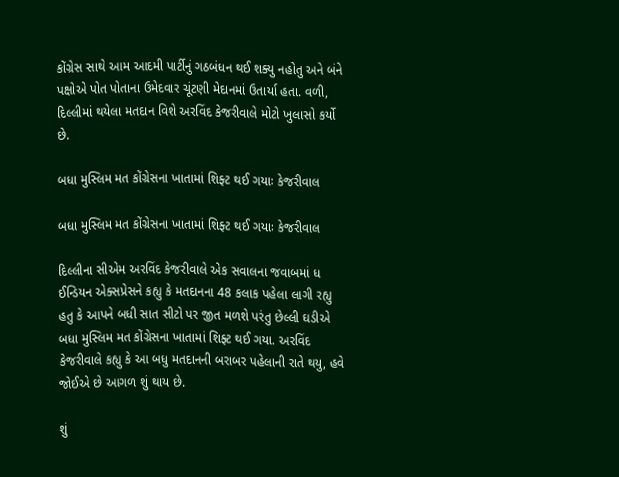કોંગ્રેસ સાથે આમ આદમી પાર્ટીનું ગઠબંધન થઈ શક્યુ નહોતુ અને બંને પક્ષોએ પોત પોતાના ઉમેદવાર ચૂંટણી મેદાનમાં ઉતાર્યા હતા. વળી, દિલ્લીમાં થયેલા મતદાન વિશે અરવિંદ કેજરીવાલે મોટો ખુલાસો કર્યો છે.

બધા મુસ્લિમ મત કોંગ્રેસના ખાતામાં શિફ્ટ થઈ ગયાઃ કેજરીવાલ

બધા મુસ્લિમ મત કોંગ્રેસના ખાતામાં શિફ્ટ થઈ ગયાઃ કેજરીવાલ

દિલ્લીના સીએમ અરવિંદ કેજરીવાલે એક સવાલના જવાબમાં ધ ઈન્ડિયન એક્સપ્રેસને કહ્યુ કે મતદાનના 48 કલાક પહેલા લાગી રહ્યુ હતુ કે આપને બધી સાત સીટો પર જીત મળશે પરંતુ છેલ્લી ઘડીએ બધા મુસ્લિમ મત કોંગ્રેસના ખાતામાં શિફ્ટ થઈ ગયા. અરવિંદ કેજરીવાલે કહ્યુ કે આ બધુ મતદાનની બરાબર પહેલાની રાતે થયુ, હવે જોઈએ છે આગળ શું થાય છે.

શું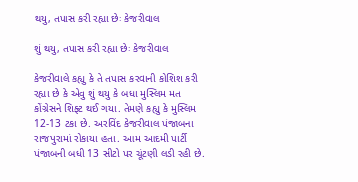થયુ, તપાસ કરી રહ્યા છેઃ કેજરીવાલ

શું થયુ, તપાસ કરી રહ્યા છેઃ કેજરીવાલ

કેજરીવાલે કહ્યુ કે તે તપાસ કરવાની કોશિશ કરી રહ્યા છે કે એવુ શું થયુ કે બધા મુસ્લિમ મત કોંગ્રેસને શિફ્ટ થઈ ગયા. તેમણે કહ્યુ કે મુસ્લિમ 12-13 ટકા છે. અરવિંદ કેજરીવાલ પંજાબના રાજપુરામાં રોકાયા હતા. આમ આદમી પાર્ટી પંજાબની બધી 13 સીટો પર ચૂંટણી લડી રહી છે.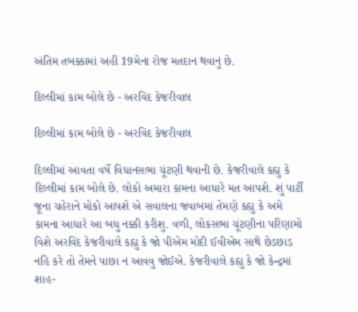અંતિમ તબક્કામાં અહીં 19મેના રોજ મતદાન થવાનું છે.

દિલ્લીમાં કામ બોલે છે - અરવિંદ કેજરીવાલ

દિલ્લીમાં કામ બોલે છે - અરવિંદ કેજરીવાલ

દિલ્લીમાં આવતા વર્ષે વિધાનસભા ચૂંટણી થવાની છે. કેજરીવાલે કહ્યુ કે દિલ્લીમાં કામ બોલે છે. લોકો અમારા કામના આધારે મત આપશે. શું પાર્ટી જૂના ચહેરાને મોકો આપશે એ સવાલના જવાબમાં તેમણે કહ્યુ કે અમે કામના આધારે આ બધુ નક્કી કરીશુ. વળી, લોકસભા ચૂંટણીના પરિણામો વિશે અરવિંદ કેજરીવાલે કહ્યુ કે જો પીએમ મોદી ઈવીએમ સાથે છેડછાડ નહિ કરે તો તેમને પાછા ન આવવુ જોઈએ. કેજરીવાલે કહ્યુ કે જો કેન્દ્રમાં શાહ-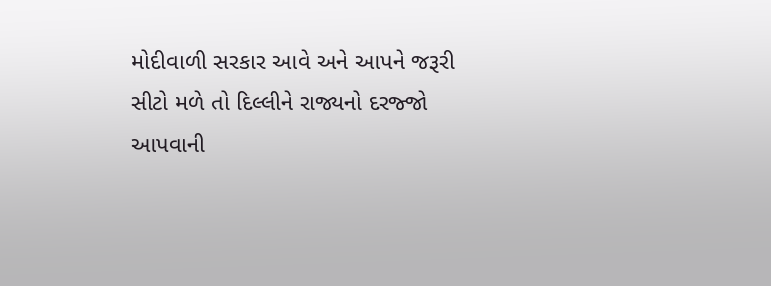મોદીવાળી સરકાર આવે અને આપને જરૂરી સીટો મળે તો દિલ્લીને રાજ્યનો દરજ્જો આપવાની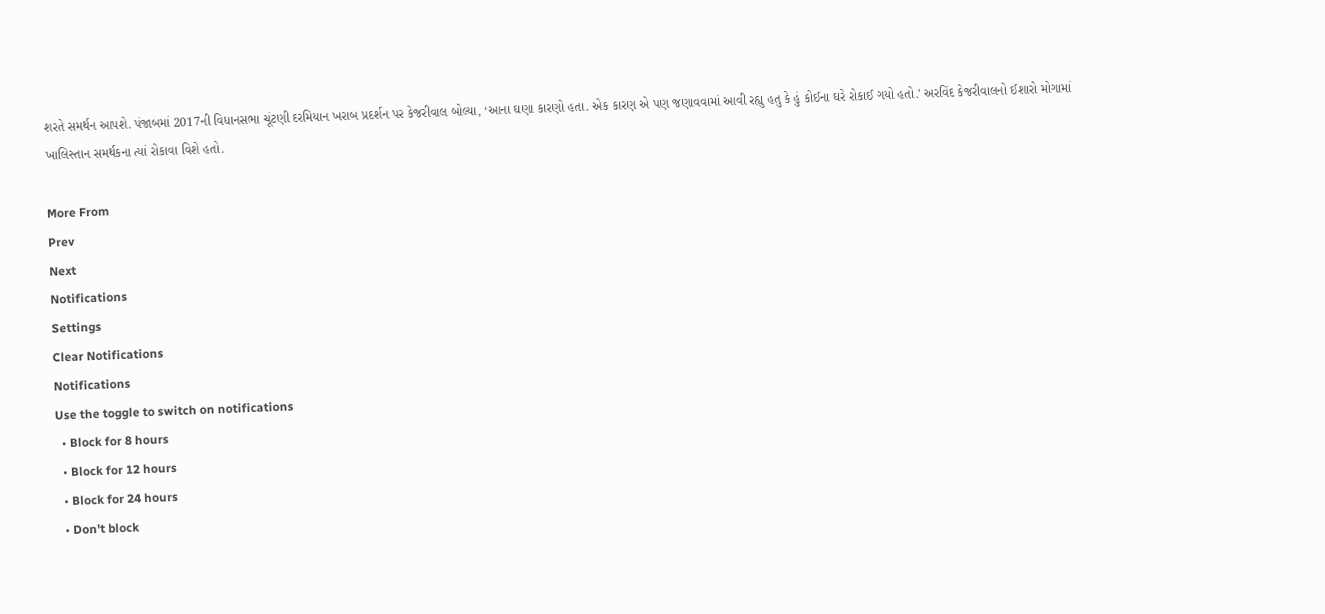શરતે સમર્થન આપશે. પંજાબમાં 2017ની વિધાનસભા ચૂંટણી દરમિયાન ખરાબ પ્રદર્શન પર કેજરીવાલ બોલ્યા, ‘આના ઘણા કારણો હતા. એક કારણ એ પણ જણાવવામાં આવી રહ્યુ હતુ કે હું કોઈના ઘરે રોકાઈ ગયો હતો.' અરવિંદ કેજરીવાલનો ઈશારો મોગામાં ખાલિસ્તાન સમર્થકના ત્યાં રોકાવા વિશે હતો.

More From
Prev
Next
Notifications
Settings
Clear Notifications
Notifications
Use the toggle to switch on notifications
  • Block for 8 hours
  • Block for 12 hours
  • Block for 24 hours
  • Don't block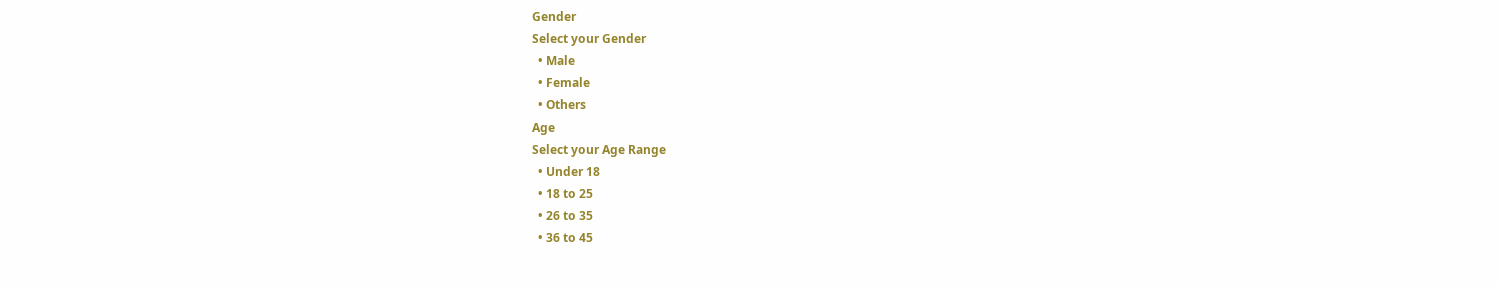Gender
Select your Gender
  • Male
  • Female
  • Others
Age
Select your Age Range
  • Under 18
  • 18 to 25
  • 26 to 35
  • 36 to 45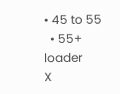• 45 to 55
  • 55+
loader
X